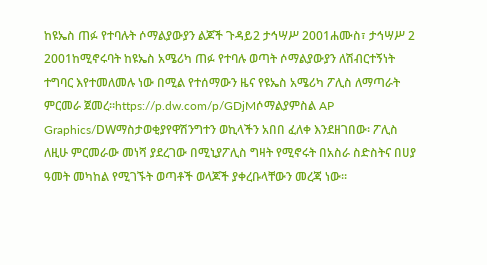ከዩኤስ ጠፉ የተባሉት ሶማልያውያን ልጆች ጉዳይ2 ታኅሣሥ 2001ሐሙስ፣ ታኅሣሥ 2 2001ከሚኖሩባት ከዩኤስ አሜሪካ ጠፉ የተባሉ ወጣት ሶማልያውያን ለሽብርተኝነት ተግባር እየተመለመሉ ነው በሚል የተሰማውን ዜና የዩኤስ አሜሪካ ፖሊስ ለማጣራት ምርመራ ጀመረ።https://p.dw.com/p/GDjMሶማልያምስል AP Graphics/DWማስታወቂያየዋሽንግተን ወኪላችን አበበ ፈለቀ እንደዘገበው፡ ፖሊስ ለዚሁ ምርመራው መነሻ ያደረገው በሚኒያፖሊስ ግዛት የሚኖሩት በአስራ ስድስትና በሀያ ዓመት መካከል የሚገኙት ወጣቶች ወላጆች ያቀረቡላቸውን መረጃ ነው።